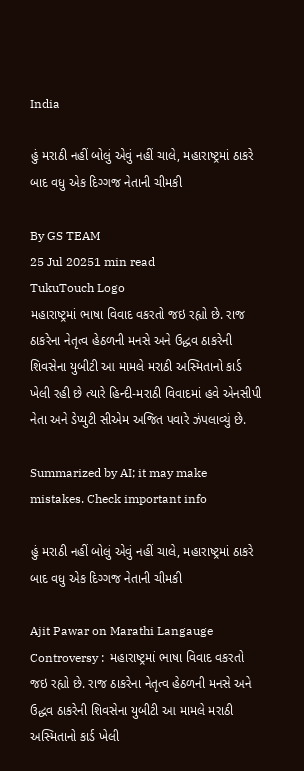India

હું મરાઠી નહીં બોલું એવું નહીં ચાલે, મહારાષ્ટ્રમાં ઠાકરે બાદ વધુ એક દિગ્ગજ નેતાની ચીમકી

By GS TEAM
25 Jul 20251 min read
TukuTouch Logo
મહારાષ્ટ્રમાં ભાષા વિવાદ વકરતો જઇ રહ્યો છે. રાજ ઠાકરેના નેતૃત્વ હેઠળની મનસે અને ઉદ્ધવ ઠાકરેની શિવસેના યુબીટી આ મામલે મરાઠી અસ્મિતાનો કાર્ડ ખેલી રહી છે ત્યારે હિન્દી-મરાઠી વિવાદમાં હવે એનસીપી નેતા અને ડેપ્યુટી સીએમ અજિત પવારે ઝંપલાવ્યું છે.

Summarized by AI; it may make mistakes. Check important info

હું મરાઠી નહીં બોલું એવું નહીં ચાલે, મહારાષ્ટ્રમાં ઠાકરે બાદ વધુ એક દિગ્ગજ નેતાની ચીમકી

Ajit Pawar on Marathi Langauge Controversy :  મહારાષ્ટ્રમાં ભાષા વિવાદ વકરતો જઇ રહ્યો છે. રાજ ઠાકરેના નેતૃત્વ હેઠળની મનસે અને ઉદ્ધવ ઠાકરેની શિવસેના યુબીટી આ મામલે મરાઠી અસ્મિતાનો કાર્ડ ખેલી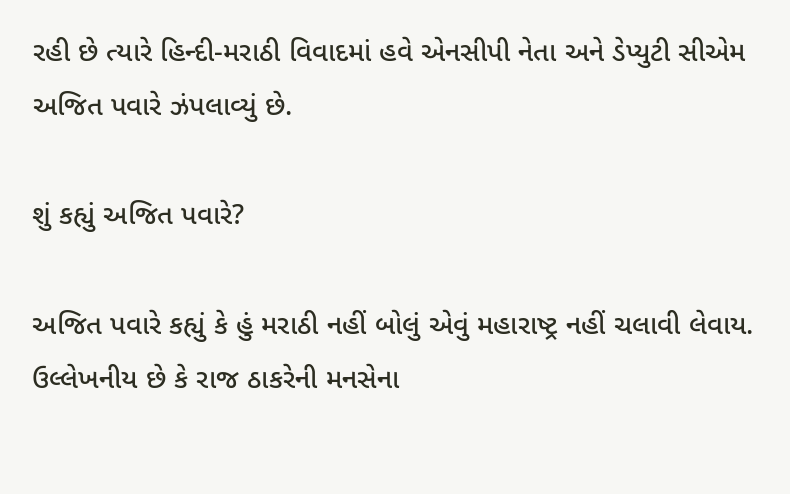રહી છે ત્યારે હિન્દી-મરાઠી વિવાદમાં હવે એનસીપી નેતા અને ડેપ્યુટી સીએમ અજિત પવારે ઝંપલાવ્યું છે.

શું કહ્યું અજિત પવારે?

અજિત પવારે કહ્યું કે હું મરાઠી નહીં બોલું એવું મહારાષ્ટ્ર નહીં ચલાવી લેવાય. ઉલ્લેખનીય છે કે રાજ ઠાકરેની મનસેના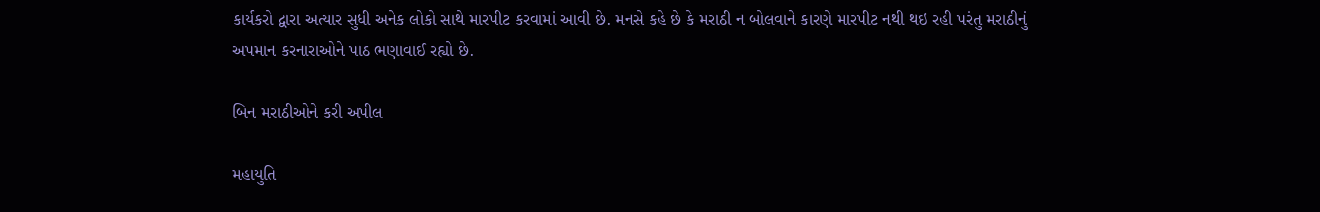કાર્યકરો દ્વારા અત્યાર સુધી અનેક લોકો સાથે મારપીટ કરવામાં આવી છે. મનસે કહે છે કે મરાઠી ન બોલવાને કારણે મારપીટ નથી થઇ રહી પરંતુ મરાઠીનું અપમાન કરનારાઓને પાઠ ભણાવાઈ રહ્યો છે.

બિન મરાઠીઓને કરી અપીલ

મહાયુતિ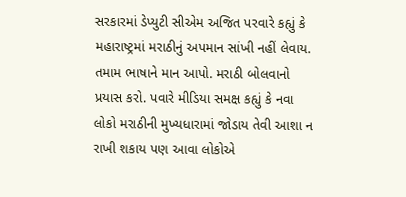સરકારમાં ડેપ્યુટી સીએમ અજિત પરવારે કહ્યું કે મહારાષ્ટ્રમાં મરાઠીનું અપમાન સાંખી નહીં લેવાય. તમામ ભાષાને માન આપો. મરાઠી બોલવાનો પ્રયાસ કરો. પવારે મીડિયા સમક્ષ કહ્યું કે નવા લોકો મરાઠીની મુખ્યધારામાં જોડાય તેવી આશા ન રાખી શકાય પણ આવા લોકોએ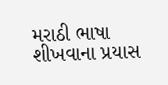મરાઠી ભાષા શીખવાના પ્રયાસ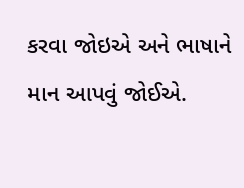કરવા જોઇએ અને ભાષાને માન આપવું જોઈએ.